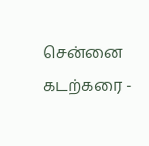சென்னை கடற்கரை -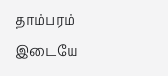தாம்பரம் இடையே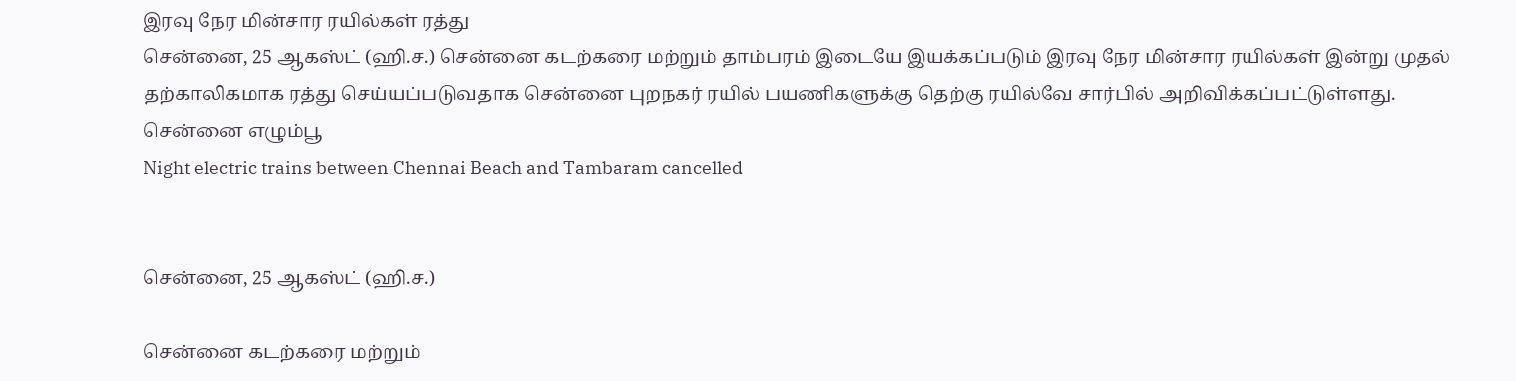இரவு நேர மின்சார ரயில்கள் ரத்து
சென்னை, 25 ஆகஸ்ட் (ஹி.ச.) சென்னை கடற்கரை மற்றும் தாம்பரம் இடையே இயக்கப்படும் இரவு நேர மின்சார ரயில்கள் இன்று முதல் தற்காலிகமாக ரத்து செய்யப்படுவதாக சென்னை புறநகர் ரயில் பயணிகளுக்கு தெற்கு ரயில்வே சார்பில் அறிவிக்கப்பட்டுள்ளது. சென்னை எழும்பூ
Night electric trains between Chennai Beach and Tambaram cancelled


சென்னை, 25 ஆகஸ்ட் (ஹி.ச.)

சென்னை கடற்கரை மற்றும்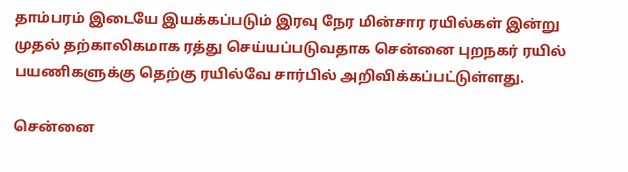தாம்பரம் இடையே இயக்கப்படும் இரவு நேர மின்சார ரயில்கள் இன்று முதல் தற்காலிகமாக ரத்து செய்யப்படுவதாக சென்னை புறநகர் ரயில் பயணிகளுக்கு தெற்கு ரயில்வே சார்பில் அறிவிக்கப்பட்டுள்ளது.

சென்னை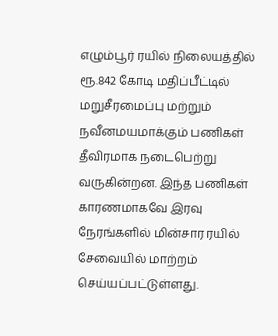எழும்பூர் ரயில் நிலையத்தில் ரூ.842 கோடி மதிப்பீட்டில் மறுசீரமைப்பு மற்றும் நவீனமயமாக்கும் பணிகள் தீவிரமாக நடைபெற்று வருகின்றன. இந்த பணிகள் காரணமாகவே இரவு நேரங்களில் மின்சார ரயில் சேவையில் மாற்றம் செய்யப்பட்டுள்ளது.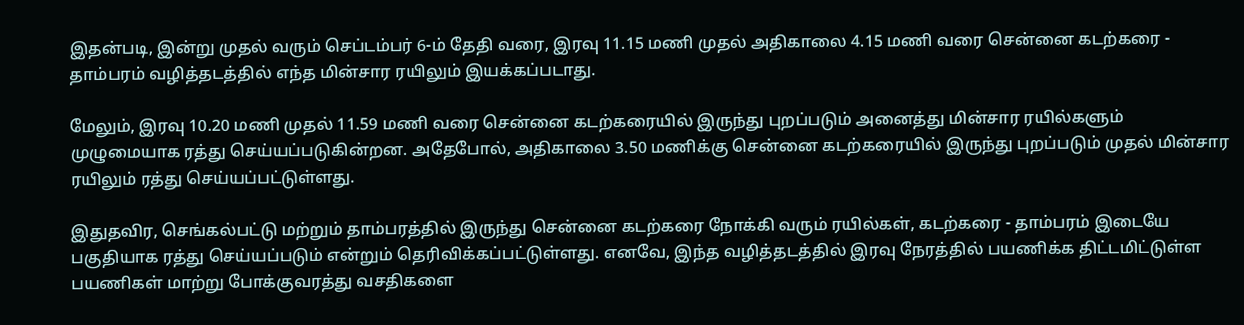இதன்படி, இன்று முதல் வரும் செப்டம்பர் 6-ம் தேதி வரை, இரவு 11.15 மணி முதல் அதிகாலை 4.15 மணி வரை சென்னை கடற்கரை - தாம்பரம் வழித்தடத்தில் எந்த மின்சார ரயிலும் இயக்கப்படாது.

மேலும், இரவு 10.20 மணி முதல் 11.59 மணி வரை சென்னை கடற்கரையில் இருந்து புறப்படும் அனைத்து மின்சார ரயில்களும் முழுமையாக ரத்து செய்யப்படுகின்றன. அதேபோல், அதிகாலை 3.50 மணிக்கு சென்னை கடற்கரையில் இருந்து புறப்படும் முதல் மின்சார ரயிலும் ரத்து செய்யப்பட்டுள்ளது.

இதுதவிர, செங்கல்பட்டு மற்றும் தாம்பரத்தில் இருந்து சென்னை கடற்கரை நோக்கி வரும் ரயில்கள், கடற்கரை - தாம்பரம் இடையே பகுதியாக ரத்து செய்யப்படும் என்றும் தெரிவிக்கப்பட்டுள்ளது. எனவே, இந்த வழித்தடத்தில் இரவு நேரத்தில் பயணிக்க திட்டமிட்டுள்ள பயணிகள் மாற்று போக்குவரத்து வசதிகளை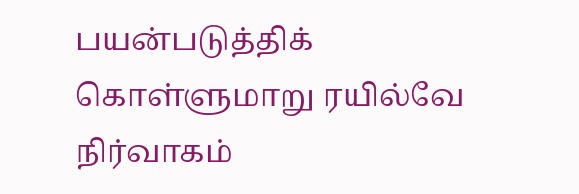பயன்படுத்திக் கொள்ளுமாறு ரயில்வே நிர்வாகம்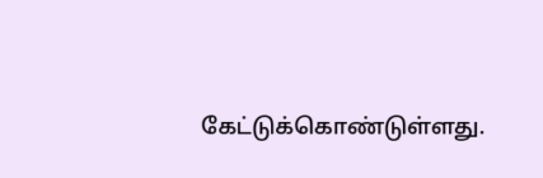கேட்டுக்கொண்டுள்ளது.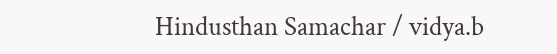Hindusthan Samachar / vidya.b